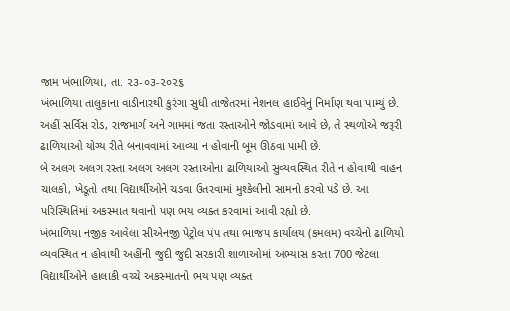જામ ખંભાળિયા, તા. ૨૩-૦૩-૨૦૨૬
ખંભાળિયા તાલુકાના વાડીનારથી કુરંગા સુધી તાજેતરમાં નેશનલ હાઈવેનું નિર્માણ થવા પામ્યું છે. અહીં સર્વિસ રોડ, રાજમાર્ગ અને ગામમાં જતા રસ્તાઓને જોડવામાં આવે છે, તે સ્થળોએ જરૂરી ઢાળિયાઓ યોગ્ય રીતે બનાવવામાં આવ્યા ન હોવાની બૂમ ઊઠવા પામી છે.
બે અલગ અલગ રસ્તા અલગ અલગ રસ્તાઓના ઢાળિયાઓ સુવ્યવસ્થિત રીતે ન હોવાથી વાહન ચાલકો, ખેડૂતો તથા વિદ્યાર્થીઓને ચડવા ઉતરવામાં મુશ્કેલીનો સામનો કરવો પડે છે. આ પરિસ્થિતિમાં અકસ્માત થવાનો પણ ભય વ્યક્ત કરવામાં આવી રહ્યો છે.
ખંભાળિયા નજીક આવેલા સીએનજી પેટ્રોલ પંપ તથા ભાજપ કાર્યાલય (કમલમ) વચ્ચેનો ઢાળિયો વ્યવસ્થિત ન હોવાથી અહીંની જુદી જુદી સરકારી શાળાઓમાં અભ્યાસ કરતા 700 જેટલા વિદ્યાર્થીઓને હાલાકી વચ્ચે અકસ્માતનો ભય પણ વ્યક્ત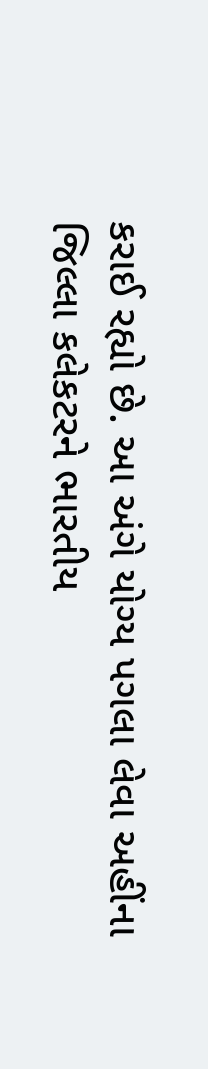કરાઈ રહ્યો છે. આ અંગે યોગ્ય પગલા લેવા અહીંના જિલ્લા કલેકટરને ભારતીય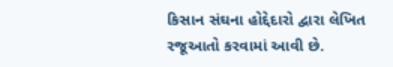કિસાન સંઘના હોદ્દેદારો દ્વારા લેખિત રજૂઆતો કરવામાં આવી છે.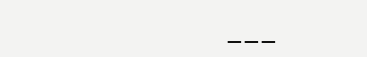___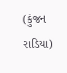(કુંજન રાડિયા)